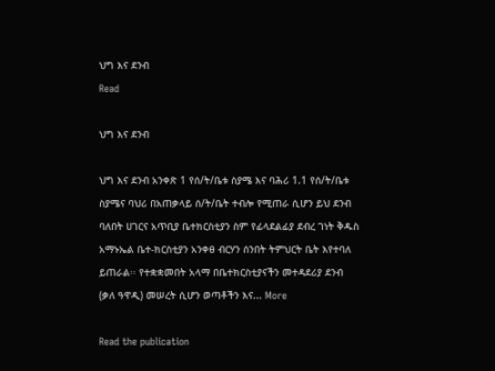ህግ እና ደንብ
Read

ህግ እና ደንብ

ህግ እና ደንብ አንቀጽ 1 የሰ/ት/ቤቱ ስያሜ እና ባሕሪ 1.1 የሰ/ት/ቤቱ ስያሜና ባህሪ በአጠቃላይ ሰ/ት/ቤት ተብሎ የሚጠራ ሲሆን ይህ ደንብ ባለበት ሀገርና አጥቢያ ቤተክርስቲያን ስም የፊላደልፊያ ደብረ ገነት ቅዱስ አማኑኤል ቤተ-ክርስቲያን አንቀፀ ብርሃን ሰንበት ትምህርት ቤት እየተባለ ይጠራል፡፡ የተቋቋመበት አላማ በቤተክርስቲያናችን መተዳደሪያ ደንብ (ቃለ ዓዋዲ) መሠረት ሲሆን ወጣቶችን እና... More

Read the publication